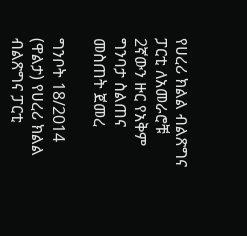የሀረሪ ክልል ብልጽግና ፓርቲ ለአመራሮቹ 2ኛውን ዙር የአቅም ግንባታ ስልጠና መስጠት ጀመረ

ግንቦት 18/2014 (ዋልታ) የሀረሪ ክልል ብልጽግና ፓርቲ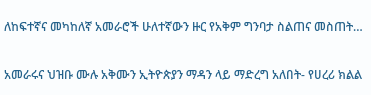ለከፍተኛና መካከለኛ አመራሮች ሁለተኛውን ዙር የአቅም ግንባታ ስልጠና መስጠት…

አመራሩና ህዝቡ ሙሉ አቅሙን ኢትዮጵያን ማዳን ላይ ማድረግ አለበት- የሀረሪ ክልል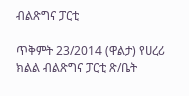ብልጽግና ፓርቲ

ጥቅምት 23/2014 (ዋልታ) የሀረሪ ክልል ብልጽግና ፓርቲ ጽ/ቤት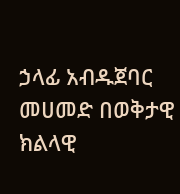ኃላፊ አብዱጀባር መሀመድ በወቅታዊ ክልላዊ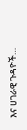እና ሀገራዊ ጉዳዮች…